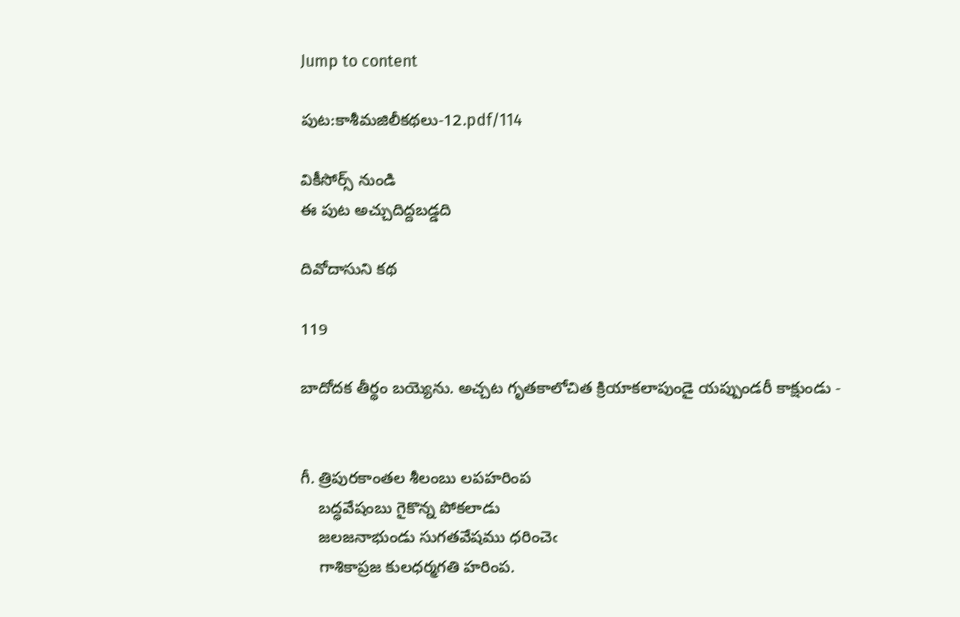Jump to content

పుట:కాశీమజిలీకథలు-12.pdf/114

వికీసోర్స్ నుండి
ఈ పుట అచ్చుదిద్దబడ్డది

దివోదాసుని కథ

119

బాదోదక తీర్థం బయ్యెను. అచ్చట గృతకాలోచిత క్రియాకలాపుండై యప్పుండరీ కాక్షుండు -


గీ. త్రిపురకాంతల శీలంబు లపహరింప
    బద్ధవేషంబు గైకొన్న పోకలాడు
    జలజనాభుండు సుగతవేషము ధరించెఁ
    గాశికాప్రజ కులధర్మగతి హరింప.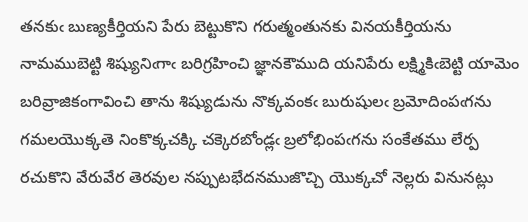తనకుఁ బుణ్యకీర్తియని పేరు బెట్టుకొని గరుత్మంతునకు వినయకీర్తియను నామముబెట్టి శిష్యునిఁగాఁ బరిగ్రహించి జ్ఞానకౌముది యనిపేరు లక్ష్మికిఁబెట్టి యామెం బరివ్రాజికంగావించి తాను శిష్యుడును నొక్కవంకఁ బురుషులఁ బ్రమోదింపఁగను గమలయొక్కతె నింకొక్కచక్కి చక్కెరబోండ్లఁ బ్రలోభింపఁగను సంకేతము లేర్ప రచుకొని వేరువేర తెరవుల నప్పుటభేదనముజొచ్చి యొక్కచో నెల్లరు వినునట్లు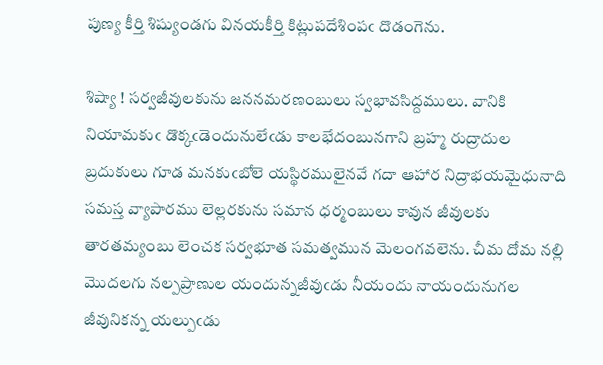పుణ్య కీర్తి శిష్యుండగు వినయకీర్తి కిట్లుపదేశింపఁ దొడంగెను.

శిష్యా ! సర్వజీవులకును జననమరణంబులు స్వభావసిద్దములు. వానికి నియామకుఁ డొక్కఁడెందునులేఁడు కాలభేదంబునగాని బ్రహ్మ రుద్రాదుల బ్రదుకులు గూడ మనకుఁబోలె యస్థిరములైనవే గదా ఆహార నిద్రాభయమైధునాది సమస్త వ్యాపారము లెల్లరకును సమాన ధర్మంబులు కావున జీవులకు తారతమ్యంబు లెంచక సర్వభూత సమత్వమున మెలంగవలెను. చీమ దోమ నల్లి మొదలగు నల్పప్రాణుల యందున్నజీవుఁడు నీయందు నాయందునుగల జీవునికన్న యల్పుఁడు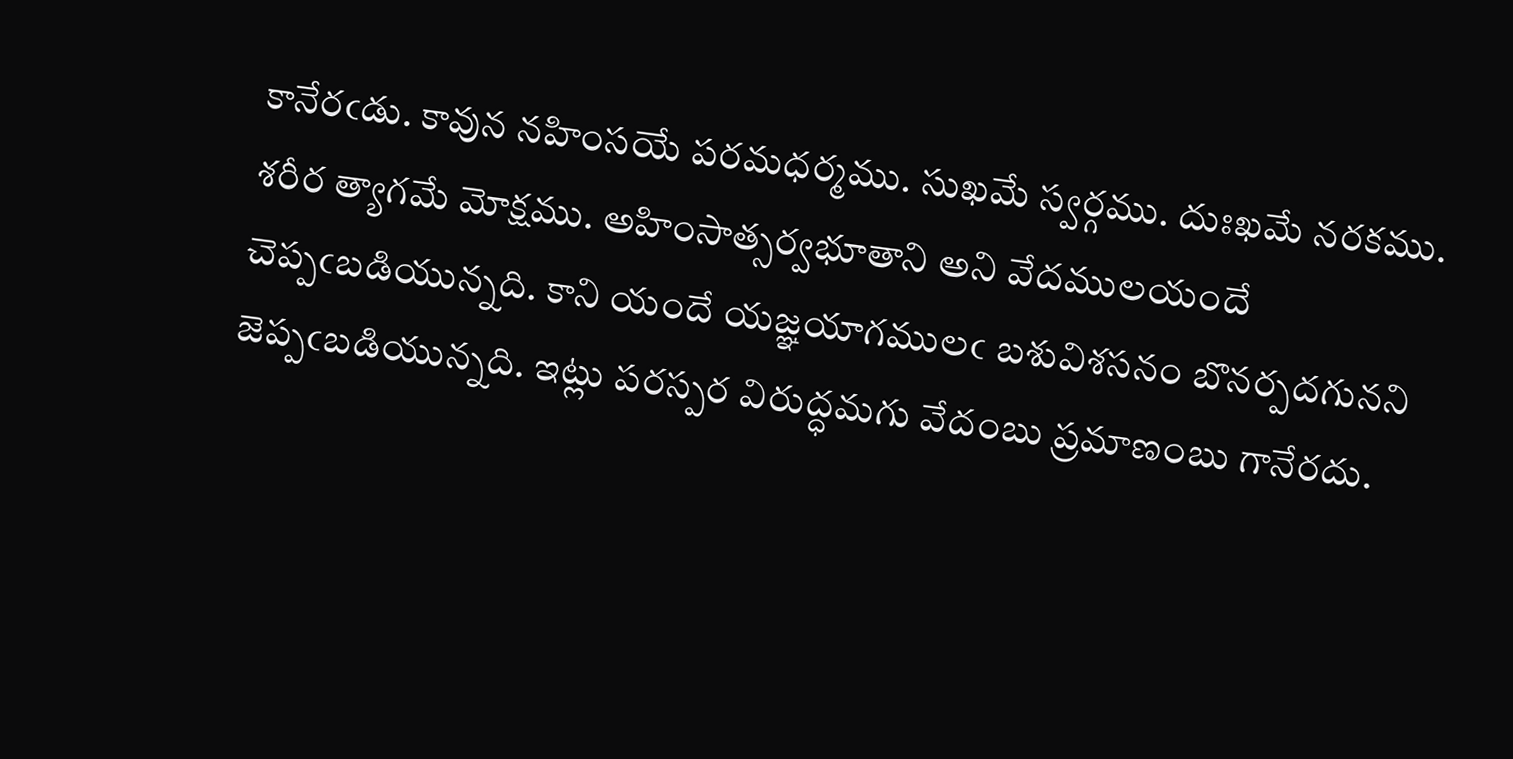కానేరఁడు. కావున నహింసయే పరమధర్మము. సుఖమే స్వర్గము. దుఃఖమే నరకము. శరీర త్యాగమే మోక్షము. అహింసాత్సర్వభూతాని అని వేదములయందే చెప్పఁబడియున్నది. కాని యందే యజ్ఞయాగములఁ బశువిశసనం బొనర్పదగునని జెప్పఁబడియున్నది. ఇట్లు పరస్పర విరుద్ధమగు వేదంబు ప్రమాణంబు గానేరదు.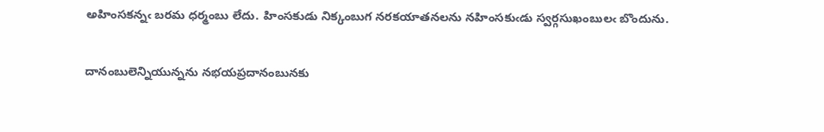అహింసకన్నఁ బరమ ధర్మంబు లేదు. హింసకుడు నిక్కంబుగ నరకయాతనలను నహింసకుఁడు స్వర్గసుఖంబులఁ బొందును.

దానంబులెన్నియున్నను నభయప్రదానంబునకు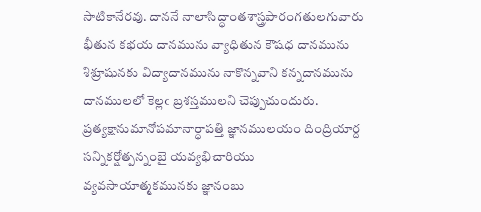సాటికానేరవు. దాననే నాలాసిద్ధాంతశాస్త్రపారంగతులగువారు భీతున కభయ దానమును వ్యాధితున కౌషధ దానమును‌ శిశ్రూషునకు విద్యాదానమును నాకొన్నవాని కన్నదానమును దానములలో కెల్లఁ బ్రశస్తములని చెప్పుచుందురు. ప్రత్యక్షానుమానోపమానార్ధాపత్తి జ్ఞానములయం దింద్రియార్ద సన్నికర్షోత్పన్నంబై యవ్యభిచారియు వ్యవసాయాత్మకమునకు జ్ఞానంబు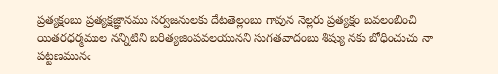ప్రత్యక్షంబు ప్రత్యక్షజ్ఞానము సర్వజనులకు దేటతెల్లంబు గావున నెల్లరు ప్రత్యక్షం బవలంబించి యితరధర్మముల నన్నిటిని బరిత్యజింపవలయునని సుగతవాదంబు శిష్యు నకు బోధించుచు నా పట్టణమునఁ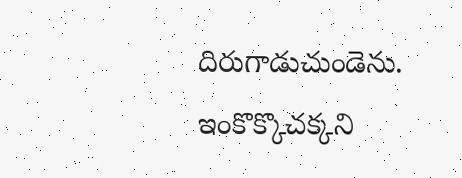దిరుగాడుచుండెను. ఇంకొక్కొచక్కని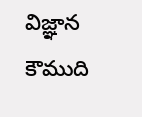విజ్ఞాన కౌముది